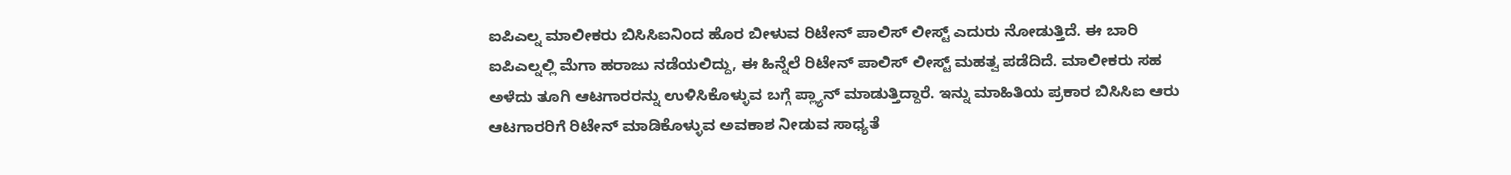ಐಪಿಎಲ್ನ ಮಾಲೀಕರು ಬಿಸಿಸಿಐನಿಂದ ಹೊರ ಬೀಳುವ ರಿಟೇನ್ ಪಾಲಿಸ್ ಲೀಸ್ಟ್ ಎದುರು ನೋಡುತ್ತಿದೆ. ಈ ಬಾರಿ ಐಪಿಎಲ್ನಲ್ಲಿ ಮೆಗಾ ಹರಾಜು ನಡೆಯಲಿದ್ದು, ಈ ಹಿನ್ನೆಲೆ ರಿಟೇನ್ ಪಾಲಿಸ್ ಲೀಸ್ಟ್ ಮಹತ್ವ ಪಡೆದಿದೆ. ಮಾಲೀಕರು ಸಹ ಅಳೆದು ತೂಗಿ ಆಟಗಾರರನ್ನು ಉಳಿಸಿಕೊಳ್ಳುವ ಬಗ್ಗೆ ಪ್ಲ್ಯಾನ್ ಮಾಡುತ್ತಿದ್ದಾರೆ. ಇನ್ನು ಮಾಹಿತಿಯ ಪ್ರಕಾರ ಬಿಸಿಸಿಐ ಆರು ಆಟಗಾರರಿಗೆ ರಿಟೇನ್ ಮಾಡಿಕೊಳ್ಳುವ ಅವಕಾಶ ನೀಡುವ ಸಾಧ್ಯತೆ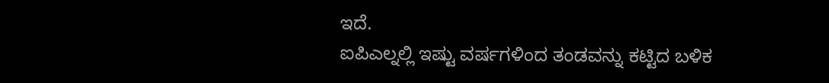ಇದೆ.
ಐಪಿಎಲ್ನಲ್ಲಿ ಇಷ್ಟು ವರ್ಷಗಳಿಂದ ತಂಡವನ್ನು ಕಟ್ಟಿದ ಬಳಿಕ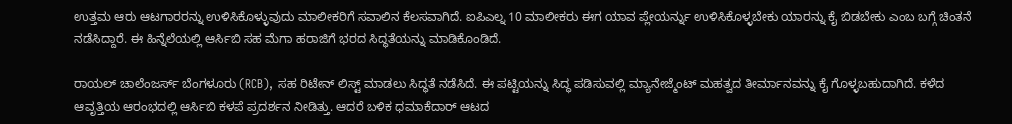ಉತ್ತಮ ಆರು ಆಟಗಾರರನ್ನು ಉಳಿಸಿಕೊಳ್ಳುವುದು ಮಾಲೀಕರಿಗೆ ಸವಾಲಿನ ಕೆಲಸವಾಗಿದೆ. ಐಪಿಎಲ್ನ 10 ಮಾಲೀಕರು ಈಗ ಯಾವ ಪ್ಲೇಯರ್ನ್ನು ಉಳಿಸಿಕೊಳ್ಳಬೇಕು ಯಾರನ್ನು ಕೈ ಬಿಡಬೇಕು ಎಂಬ ಬಗ್ಗೆ ಚಿಂತನೆ ನಡೆಸಿದ್ದಾರೆ. ಈ ಹಿನ್ನೆಲೆಯಲ್ಲಿ ಆರ್ಸಿಬಿ ಸಹ ಮೆಗಾ ಹರಾಜಿಗೆ ಭರದ ಸಿದ್ಧತೆಯನ್ನು ಮಾಡಿಕೊಂಡಿದೆ.

ರಾಯಲ್ ಚಾಲೆಂಜರ್ಸ್ ಬೆಂಗಳೂರು (RCB), ಸಹ ರಿಟೇನ್ ಲಿಸ್ಟ್ ಮಾಡಲು ಸಿದ್ಧತೆ ನಡೆಸಿದೆ. ಈ ಪಟ್ಟಿಯನ್ನು ಸಿದ್ಧ ಪಡಿಸುವಲ್ಲಿ ಮ್ಯಾನೇಜ್ಮೆಂಟ್ ಮಹತ್ವದ ತೀರ್ಮಾನವನ್ನು ಕೈ ಗೊಳ್ಳಬಹುದಾಗಿದೆ. ಕಳೆದ ಆವೃತ್ತಿಯ ಆರಂಭದಲ್ಲಿ ಆರ್ಸಿಬಿ ಕಳಪೆ ಪ್ರದರ್ಶನ ನೀಡಿತ್ತು. ಆದರೆ ಬಳಿಕ ಧಮಾಕೆದಾರ್ ಆಟದ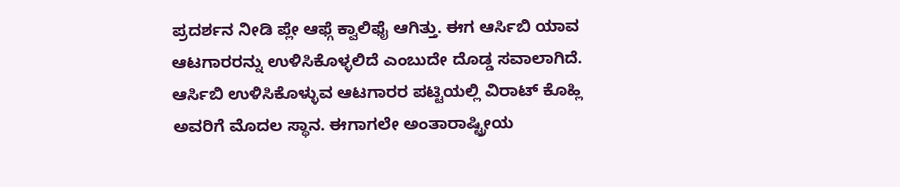ಪ್ರದರ್ಶನ ನೀಡಿ ಪ್ಲೇ ಆಫ್ಗೆ ಕ್ವಾಲಿಫೈ ಆಗಿತ್ತು. ಈಗ ಆರ್ಸಿಬಿ ಯಾವ ಆಟಗಾರರನ್ನು ಉಳಿಸಿಕೊಳ್ಳಲಿದೆ ಎಂಬುದೇ ದೊಡ್ಡ ಸವಾಲಾಗಿದೆ.
ಆರ್ಸಿಬಿ ಉಳಿಸಿಕೊಳ್ಳುವ ಆಟಗಾರರ ಪಟ್ಟಿಯಲ್ಲಿ ವಿರಾಟ್ ಕೊಹ್ಲಿ ಅವರಿಗೆ ಮೊದಲ ಸ್ಥಾನ. ಈಗಾಗಲೇ ಅಂತಾರಾಷ್ಟ್ರೀಯ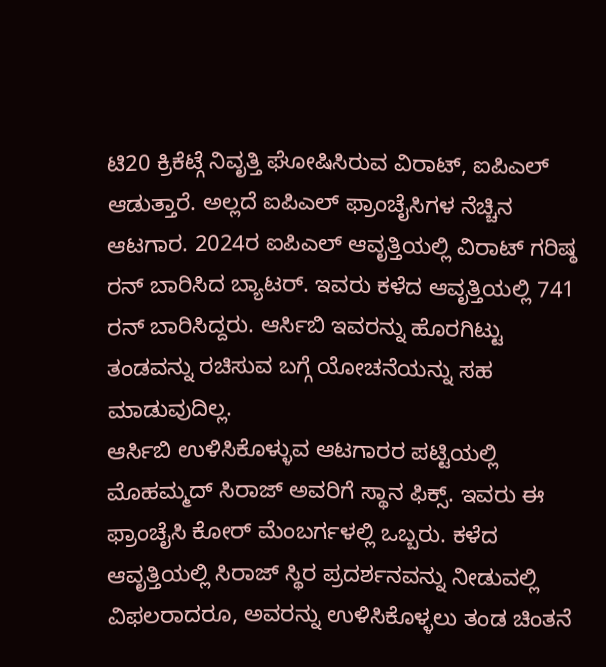ಟಿ20 ಕ್ರಿಕೆಟ್ಗೆ ನಿವೃತ್ತಿ ಘೋಷಿಸಿರುವ ವಿರಾಟ್, ಐಪಿಎಲ್ ಆಡುತ್ತಾರೆ. ಅಲ್ಲದೆ ಐಪಿಎಲ್ ಫ್ರಾಂಚೈಸಿಗಳ ನೆಚ್ಚಿನ ಆಟಗಾರ. 2024ರ ಐಪಿಎಲ್ ಆವೃತ್ತಿಯಲ್ಲಿ ವಿರಾಟ್ ಗರಿಷ್ಠ ರನ್ ಬಾರಿಸಿದ ಬ್ಯಾಟರ್. ಇವರು ಕಳೆದ ಆವೃತ್ತಿಯಲ್ಲಿ 741 ರನ್ ಬಾರಿಸಿದ್ದರು. ಆರ್ಸಿಬಿ ಇವರನ್ನು ಹೊರಗಿಟ್ಟು ತಂಡವನ್ನು ರಚಿಸುವ ಬಗ್ಗೆ ಯೋಚನೆಯನ್ನು ಸಹ ಮಾಡುವುದಿಲ್ಲ.
ಆರ್ಸಿಬಿ ಉಳಿಸಿಕೊಳ್ಳುವ ಆಟಗಾರರ ಪಟ್ಟಿಯಲ್ಲಿ ಮೊಹಮ್ಮದ್ ಸಿರಾಜ್ ಅವರಿಗೆ ಸ್ಥಾನ ಫಿಕ್ಸ್. ಇವರು ಈ ಫ್ರಾಂಚೈಸಿ ಕೋರ್ ಮೆಂಬರ್ಗಳಲ್ಲಿ ಒಬ್ಬರು. ಕಳೆದ ಆವೃತ್ತಿಯಲ್ಲಿ ಸಿರಾಜ್ ಸ್ಥಿರ ಪ್ರದರ್ಶನವನ್ನು ನೀಡುವಲ್ಲಿ ವಿಫಲರಾದರೂ, ಅವರನ್ನು ಉಳಿಸಿಕೊಳ್ಳಲು ತಂಡ ಚಿಂತನೆ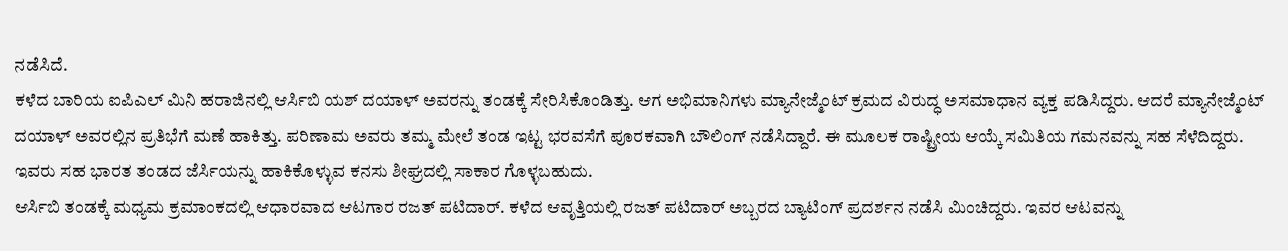ನಡೆಸಿದೆ.
ಕಳೆದ ಬಾರಿಯ ಐಪಿಎಲ್ ಮಿನಿ ಹರಾಜಿನಲ್ಲಿ ಆರ್ಸಿಬಿ ಯಶ್ ದಯಾಳ್ ಅವರನ್ನು ತಂಡಕ್ಕೆ ಸೇರಿಸಿಕೊಂಡಿತ್ತು. ಆಗ ಅಭಿಮಾನಿಗಳು ಮ್ಯಾನೇಜ್ಮೆಂಟ್ ಕ್ರಮದ ವಿರುದ್ಧ ಅಸಮಾಧಾನ ವ್ಯಕ್ತ ಪಡಿಸಿದ್ದರು. ಆದರೆ ಮ್ಯಾನೇಜ್ಮೆಂಟ್ ದಯಾಳ್ ಅವರಲ್ಲಿನ ಪ್ರತಿಭೆಗೆ ಮಣೆ ಹಾಕಿತ್ತು. ಪರಿಣಾಮ ಅವರು ತಮ್ಮ ಮೇಲೆ ತಂಡ ಇಟ್ಟ ಭರವಸೆಗೆ ಪೂರಕವಾಗಿ ಬೌಲಿಂಗ್ ನಡೆಸಿದ್ದಾರೆ. ಈ ಮೂಲಕ ರಾಷ್ಟ್ರೀಯ ಆಯ್ಕೆ ಸಮಿತಿಯ ಗಮನವನ್ನು ಸಹ ಸೆಳೆದಿದ್ದರು. ಇವರು ಸಹ ಭಾರತ ತಂಡದ ಜೆರ್ಸಿಯನ್ನು ಹಾಕಿಕೊಳ್ಳುವ ಕನಸು ಶೀಘ್ರದಲ್ಲಿ ಸಾಕಾರ ಗೊಳ್ಳಬಹುದು.
ಆರ್ಸಿಬಿ ತಂಡಕ್ಕೆ ಮಧ್ಯಮ ಕ್ರಮಾಂಕದಲ್ಲಿ ಆಧಾರವಾದ ಆಟಗಾರ ರಜತ್ ಪಟಿದಾರ್. ಕಳೆದ ಆವೃತ್ತಿಯಲ್ಲಿ ರಜತ್ ಪಟಿದಾರ್ ಅಬ್ಬರದ ಬ್ಯಾಟಿಂಗ್ ಪ್ರದರ್ಶನ ನಡೆಸಿ ಮಿಂಚಿದ್ದರು. ಇವರ ಆಟವನ್ನು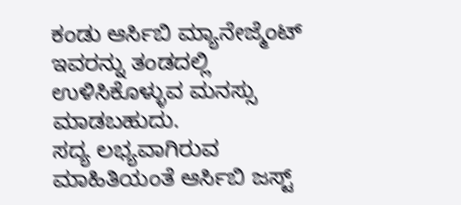ಕಂಡು ಆರ್ಸಿಬಿ ಮ್ಯಾನೇಜ್ಮೆಂಟ್ ಇವರನ್ನು ತಂಡದಲ್ಲಿ ಉಳಿಸಿಕೊಳ್ಳುವ ಮನಸ್ಸು ಮಾಡಬಹುದು.
ಸದ್ಯ ಲಭ್ಯವಾಗಿರುವ ಮಾಹಿತಿಯಂತೆ ಆರ್ಸಿಬಿ ಜಸ್ಟ್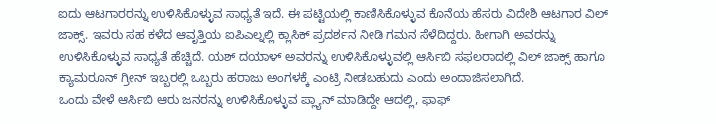ಐದು ಆಟಗಾರರನ್ನು ಉಳಿಸಿಕೊಳ್ಳುವ ಸಾಧ್ಯತೆ ಇದೆ. ಈ ಪಟ್ಟಿಯಲ್ಲಿ ಕಾಣಿಸಿಕೊಳ್ಳುವ ಕೊನೆಯ ಹೆಸರು ವಿದೇಶಿ ಆಟಗಾರ ವಿಲ್ ಜಾಕ್ಸ್. ಇವರು ಸಹ ಕಳೆದ ಆವೃತ್ತಿಯ ಐಪಿಎಲ್ನಲ್ಲಿ ಕ್ಲಾಸಿಕ್ ಪ್ರದರ್ಶನ ನೀಡಿ ಗಮನ ಸೆಳೆದಿದ್ದರು. ಹೀಗಾಗಿ ಅವರನ್ನು ಉಳಿಸಿಕೊಳ್ಳುವ ಸಾಧ್ಯತೆ ಹೆಚ್ಚಿದೆ. ಯಶ್ ದಯಾಳ್ ಅವರನ್ನು ಉಳಿಸಿಕೊಳ್ಳುವಲ್ಲಿ ಆರ್ಸಿಬಿ ಸಫಲರಾದಲ್ಲಿ ವಿಲ್ ಜಾಕ್ಸ್ ಹಾಗೂ ಕ್ಯಾಮರೂನ್ ಗ್ರೀನ್ ಇಬ್ಬರಲ್ಲಿ ಒಬ್ಬರು ಹರಾಜು ಅಂಗಳಕ್ಕೆ ಎಂಟ್ರಿ ನೀಡಬಹುದು ಎಂದು ಅಂದಾಜಿಸಲಾಗಿದೆ.
ಒಂದು ವೇಳೆ ಆರ್ಸಿಬಿ ಆರು ಜನರನ್ನು ಉಳಿಸಿಕೊಳ್ಳುವ ಪ್ಲ್ಯಾನ್ ಮಾಡಿದ್ದೇ ಆದಲ್ಲಿ, ಫಾಫ್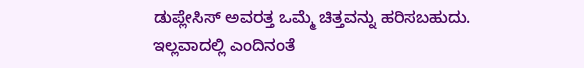ಡುಪ್ಲೇಸಿಸ್ ಅವರತ್ತ ಒಮ್ಮೆ ಚಿತ್ತವನ್ನು ಹರಿಸಬಹುದು. ಇಲ್ಲವಾದಲ್ಲಿ ಎಂದಿನಂತೆ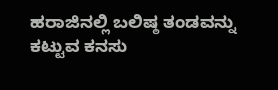ಹರಾಜಿನಲ್ಲಿ ಬಲಿಷ್ಠ ತಂಡವನ್ನು ಕಟ್ಟುವ ಕನಸು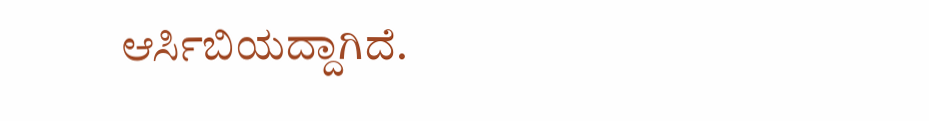ಆರ್ಸಿಬಿಯದ್ದಾಗಿದೆ.